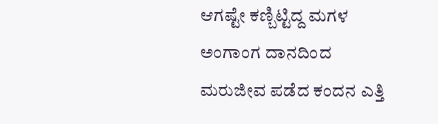ಆಗಷ್ಟೇ ಕಣ್ಬಿಟ್ಟಿದ್ದ ಮಗಳ ಅಂಗಾಂಗ ದಾನದಿಂದ ಮರುಜೀವ ಪಡೆದ ಕಂದನ ಎತ್ತಿ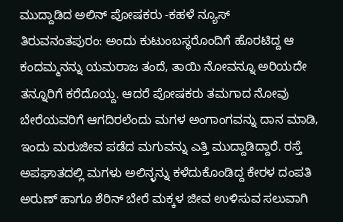ಮುದ್ದಾಡಿದ ಅಲಿನ್ ಪೋಷಕರು -ಕಹಳೆ ನ್ಯೂಸ್
ತಿರುವನಂತಪುರಂ: ಅಂದು ಕುಟುಂಬಸ್ಥರೊಂದಿಗೆ ಹೊರಟಿದ್ದ ಆ ಕಂದಮ್ಮನನ್ನು ಯಮರಾಜ ತಂದೆ, ತಾಯಿ ನೋವನ್ನೂ ಅರಿಯದೇ ತನ್ನೂರಿಗೆ ಕರೆದೊಯ್ದ. ಆದರೆ ಪೋಷಕರು ತಮಗಾದ ನೋವು ಬೇರೆಯವರಿಗೆ ಆಗದಿರಲೆಂದು ಮಗಳ ಅಂಗಾಂಗವನ್ನು ದಾನ ಮಾಡಿ, ಇಂದು ಮರುಜೀವ ಪಡೆದ ಮಗುವನ್ನು ಎತ್ತಿ ಮುದ್ದಾಡಿದ್ದಾರೆ. ರಸ್ತೆ ಅಪಘಾತದಲ್ಲಿ ಮಗಳು ಅಲಿನ್ಳನ್ನು ಕಳೆದುಕೊಂಡಿದ್ದ ಕೇರಳ ದಂಪತಿ ಅರುಣ್ ಹಾಗೂ ಶೆರಿನ್ ಬೇರೆ ಮಕ್ಕಳ ಜೀವ ಉಳಿಸುವ ಸಲುವಾಗಿ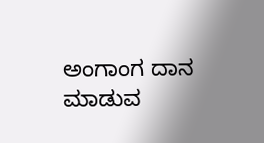ಅಂಗಾಂಗ ದಾನ ಮಾಡುವ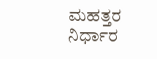ಮಹತ್ತರ ನಿರ್ಧಾರ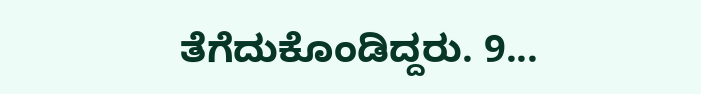ತೆಗೆದುಕೊಂಡಿದ್ದರು. 9...